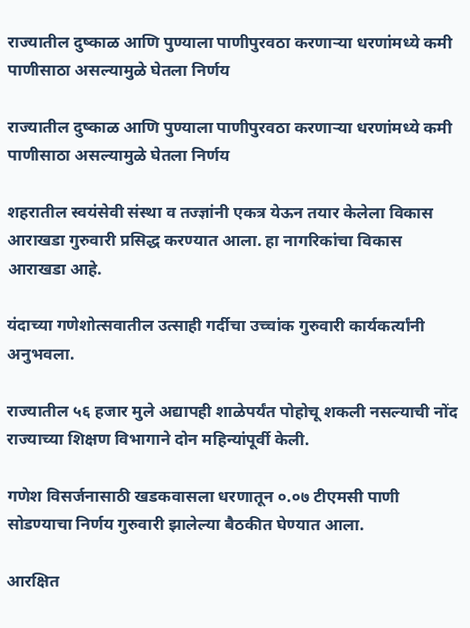राज्यातील दुष्काळ आणि पुण्याला पाणीपुरवठा करणाऱ्या धरणांमध्ये कमी पाणीसाठा असल्यामुळे घेतला निर्णय

राज्यातील दुष्काळ आणि पुण्याला पाणीपुरवठा करणाऱ्या धरणांमध्ये कमी पाणीसाठा असल्यामुळे घेतला निर्णय

शहरातील स्वयंसेवी संस्था व तज्ज्ञांनी एकत्र येऊन तयार केलेला विकास आराखडा गुरुवारी प्रसिद्ध करण्यात आला. हा नागरिकांचा विकास आराखडा आहे.

यंदाच्या गणेशोत्सवातील उत्साही गर्दीचा उच्चांक गुरुवारी कार्यकर्त्यांनी अनुभवला.

राज्यातील ५६ हजार मुले अद्यापही शाळेपर्यंत पोहोचू शकली नसल्याची नोंद राज्याच्या शिक्षण विभागाने दोन महिन्यांपूर्वी केली.

गणेश विसर्जनासाठी खडकवासला धरणातून ०.०७ टीएमसी पाणी सोडण्याचा निर्णय गुरुवारी झालेल्या बैठकीत घेण्यात आला.

आरक्षित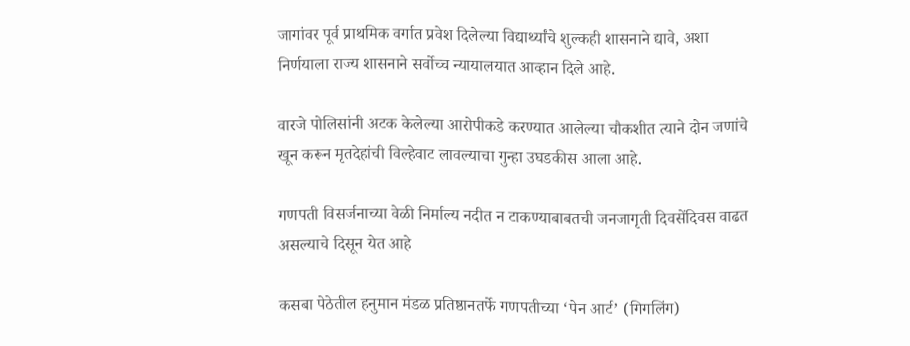जागांवर पूर्व प्राथमिक वर्गात प्रवेश दिलेल्या विद्यार्थ्यांचे शुल्कही शासनाने द्यावे, अशा निर्णयाला राज्य शासनाने सर्वोच्च न्यायालयात आव्हान दिले आहे.

वारजे पोलिसांनी अटक केलेल्या आरोपीकडे करण्यात आलेल्या चौकशीत त्याने दोन जणांचे खून करून मृतदेहांची विल्हेवाट लावल्याचा गुन्हा उघडकीस आला आहे.

गणपती विसर्जनाच्या वेळी निर्माल्य नदीत न टाकण्याबाबतची जनजागृती दिवसेंदिवस वाढत असल्याचे दिसून येत आहे

कसबा पेठेतील हनुमान मंडळ प्रतिष्ठानतर्फे गणपतीच्या ‘पेन आर्ट’ (गिगलिंग)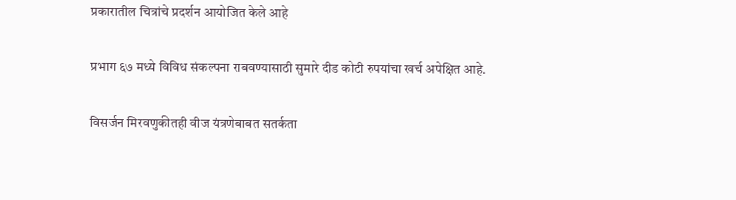प्रकारातील चित्रांचे प्रदर्शन आयोजित केले आहे

प्रभाग ६७ मध्ये विविध संकल्पना राबवण्यासाठी सुमारे दीड कोटी रुपयांचा खर्च अपेक्षित आहे.

विसर्जन मिरवणुकीतही वीज यंत्रणेबाबत सतर्कता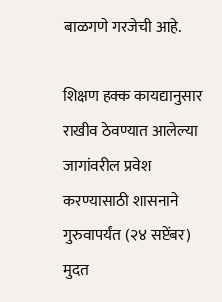बाळगणे गरजेची आहे.

शिक्षण हक्क कायद्यानुसार राखीव ठेवण्यात आलेल्या जागांवरील प्रवेश करण्यासाठी शासनाने गुरुवापर्यंत (२४ सप्टेंबर) मुदत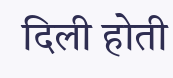दिली होती